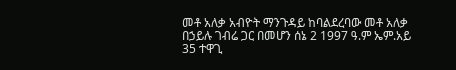መቶ አለቃ አብዮት ማንጉዳይ ከባልደረባው መቶ አለቃ በኃይሉ ገብሬ ጋር በመሆን ሰኔ 2 1997 ዓ.ም ኤም.አይ 35 ተዋጊ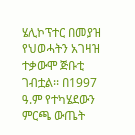ሄሊኮፕተር በመያዝ የህወሓትን አገዛዝ ተቃውሞ ጅቡቲ ገብቷል፡፡ በ1997 ዓ.ም የተካሄደውን ምርጫ ውጤት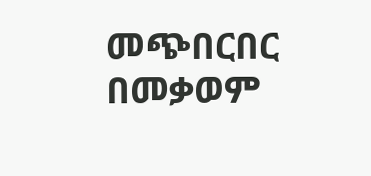መጭበርበር በመቃወም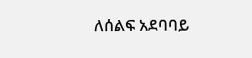ለሰልፍ አደባባይ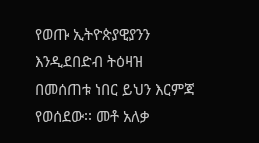የወጡ ኢትዮጵያዊያንን እንዲደበድብ ትዕዛዝ በመሰጠቱ ነበር ይህን እርምጃ የወሰደው፡፡ መቶ አለቃ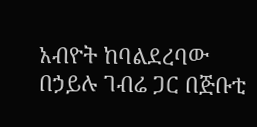አብዮት ከባልደረባው በኃይሉ ገብሬ ጋር በጅቡቲ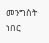መንግስት ነበር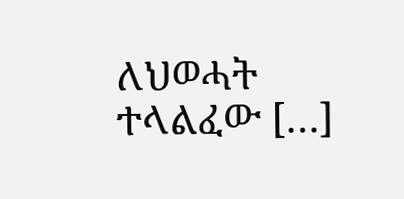ለህወሓት ተላልፈው […]